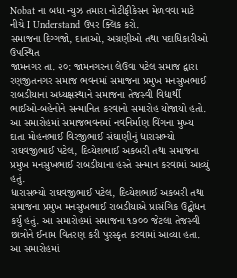Nobat ના બધા ન્યુઝ તમારા નોટીફીકેસન મેળવવા માટે નીચે I Understand ઉપર ક્લિક કરો.
સમાજના દિગ્ગજો, દાતાઓ, અગ્રણીઓ તથા પદાધિકારીઓ ઉપસ્થિત
જામનગર તા. ૨૦: જામનગરના લેઉવા પટેલ સમાજ દ્વારા રણજીતનગર સમાજ ભવનમાં સમાજના પ્રમુખ મનસુખભાઈ રાબડીયાના અધ્યક્ષસ્થાને સમાજના તેજસ્વી વિદ્યાર્થી ભાઈઓ-બહેનોને સન્માનિત કરવાનો સમારોહ યોજાયો હતો.
આ સમારોહમાં સમાજભવનમાં નવનિર્માણ વિંગના મુખ્ય દાતા મોહનભાઈ વિરજીભાઈ સંઘાણીનું ધારાસભ્યો રાઘવજીભાઈ પટેલ, દિવ્યેશભાઈ અકબરી તથા સમાજના પ્રમુખ મનસુખભાઈ રાબડીયાના હસ્તે સન્માન કરવામાં આવ્યું હતું.
ધારાસભ્યો રાઘવજીભાઈ પટેલ, દિવ્યેશભાઈ અકબરી તથા સમાજના પ્રમુખ મનસુખભાઈ રાબડીયાએ પ્રાસંગિક ઉદ્બોધન કર્યું હતું. આ સમારોહમાં સમાજના ૧૭૦૦ જેટલા તેજસ્વી છાત્રોને ઈનામ વિતરણ કરી પુરસ્કૃત કરવામાં આવ્યા હતા.
આ સમારોહમાં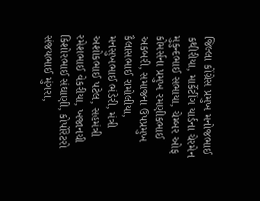જિલ્લા કોંગ્રેસ પ્રમુખ મનોજભાઈ કથીરીયા, માર્કેટીંગ યાર્ડના ચેરમેન મુકુન્દભાઈ સભાયા, ચેમ્બર ઓફ કોમર્સના પ્રમુખ રમણીકભાઈ અકબરી, સમાજના ઉપપ્રમુખ કૈલાસભાઈ રામોલીયા, મનસુખભાઈ ભંડેરી, મંત્રી અશોકભાઈ પટેલ, સહમંત્રી રમેશભાઈ વેકરીયા, ખજાનચી કિશોરભાઈ સંઘાણી, કોર્પોરેટરો સંજયભાઈ મુંગરા,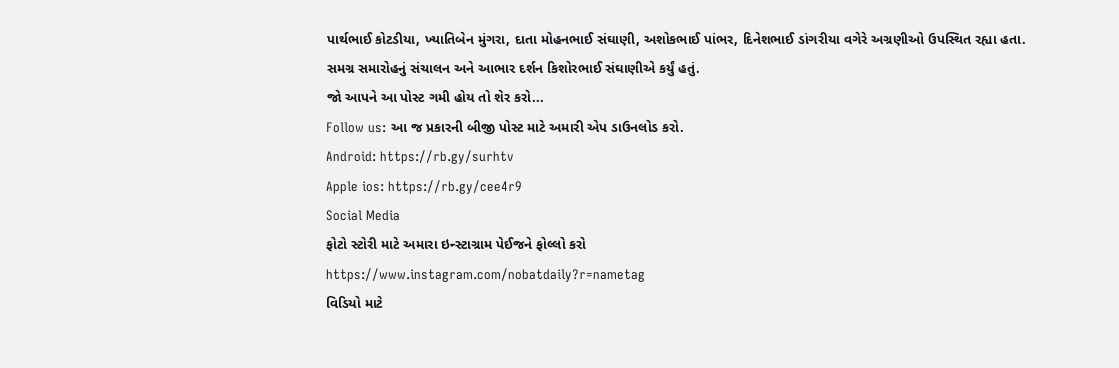પાર્થભાઈ કોટડીયા, ખ્યાતિબેન મુંગરા, દાતા મોહનભાઈ સંઘાણી, અશોકભાઈ પાંભર, દિનેશભાઈ ડાંગરીયા વગેરે અગ્રણીઓ ઉપસ્થિત રહ્યા હતા.
સમગ્ર સમારોહનું સંચાલન અને આભાર દર્શન કિશોરભાઈ સંઘાણીએ કર્યું હતું.
જો આપને આ પોસ્ટ ગમી હોય તો શેર કરો...
Follow us: આ જ પ્રકારની બીજી પોસ્ટ માટે અમારી એપ ડાઉનલોડ કરો.
Android: https://rb.gy/surhtv
Apple ios: https://rb.gy/cee4r9
Social Media
ફોટો સ્ટોરી માટે અમારા ઇન્સ્ટાગ્રામ પેઈજને ફોલ્લો કરો
https://www.instagram.com/nobatdaily?r=nametag
વિડિયો માટે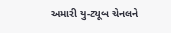અમારી યુ-ટ્યૂબ ચેનલને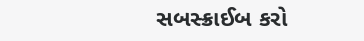સબસ્ક્રાઈબ કરો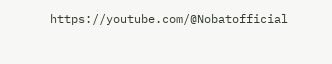https://youtube.com/@Nobatofficial